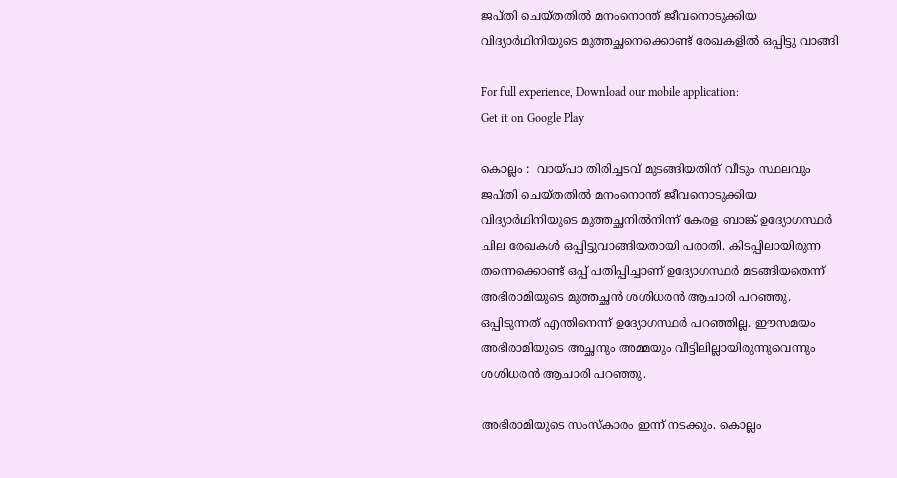ജപ്തി ചെയ്തതിൽ മനംനൊന്ത് ജീവനൊടുക്കിയ വിദ്യാര്‍ഥിനിയുടെ മുത്തച്ഛനെക്കൊണ്ട് രേഖകളില്‍ ഒപ്പിട്ടു വാങ്ങി

For full experience, Download our mobile application:
Get it on Google Play

കൊല്ലം :  വായ്പാ തിരിച്ചടവ് മുടങ്ങിയതിന് വീടും സ്ഥലവും ജപ്തി ചെയ്തതിൽ മനംനൊന്ത് ജീവനൊടുക്കിയ വിദ്യാര്‍ഥിനിയുടെ മുത്തച്ഛനില്‍നിന്ന് കേരള ബാങ്ക് ഉദ്യോഗസ്ഥര്‍ ചില രേഖകള്‍ ഒപ്പിട്ടുവാങ്ങിയതായി പരാതി. കിടപ്പിലായിരുന്ന തന്നെക്കൊണ്ട് ഒപ്പ് പതിപ്പിച്ചാണ് ഉദ്യോഗസ്ഥര്‍ മടങ്ങിയതെന്ന് അഭിരാമിയുടെ മുത്തച്ഛന്‍ ശശിധരന്‍ ആചാരി പറഞ്ഞു. ഒപ്പിടുന്നത് എന്തിനെന്ന് ഉദ്യോഗസ്ഥര്‍ പറഞ്ഞില്ല. ഈസമയം അഭിരാമിയുടെ അച്ഛനും അമ്മയും വീട്ടിലില്ലായിരുന്നുവെന്നും ശശിധരന്‍ ആചാരി പറഞ്ഞു.

അഭിരാമിയുടെ സംസ്കാരം ഇന്ന് നടക്കും. കൊല്ലം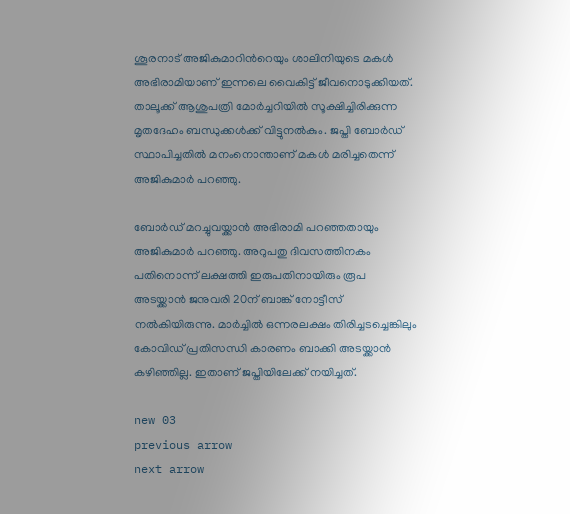ശൂരനാട് അജികുമാറിന്‍റെയും ശാലിനിയുടെ മകള്‍ അഭിരാമിയാണ് ഇന്നലെ വൈകിട്ട് ജീവനൊടുക്കിയത്. താലൂക്ക് ആശുപത്രി മോര്‍ച്ചറിയില്‍ സൂക്ഷിച്ചിരിക്കുന്ന മൃതദേഹം ബന്ധുക്കള്‍ക്ക് വിട്ടുനല്‍കും. ജപ്തി ബോര്‍ഡ് സ്ഥാപിച്ചതില്‍ മനംനൊന്താണ് മകള്‍ മരിച്ചതെന്ന് അജികുമാര്‍ പറഞ്ഞു.

ബോര്‍ഡ് മറച്ചുവയ്ക്കാന്‍ അഭിരാമി പറഞ്ഞതായും അജികുമാര്‍ പറഞ്ഞു. അറുപതു ദിവസത്തിനകം പതിനൊന്ന് ലക്ഷത്തി ഇരുപതിനായിരും രൂപ അടയ്ക്കാന്‍ ജനുവരി 20ന് ബാങ്ക് നോട്ടീസ് നല്‍കിയിരുന്നു. മാര്‍ച്ചില്‍ ഒന്നരലക്ഷം തിരിച്ചടച്ചെങ്കിലും കോവിഡ് പ്രതിസന്ധി കാരണം ബാക്കി അടയ്ക്കാന്‍ കഴിഞ്ഞില്ല. ഇതാണ് ജപ്തിയിലേക്ക് നയിച്ചത്.

new 03
previous arrow
next arrow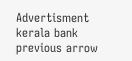Advertisment
kerala bank
previous arrow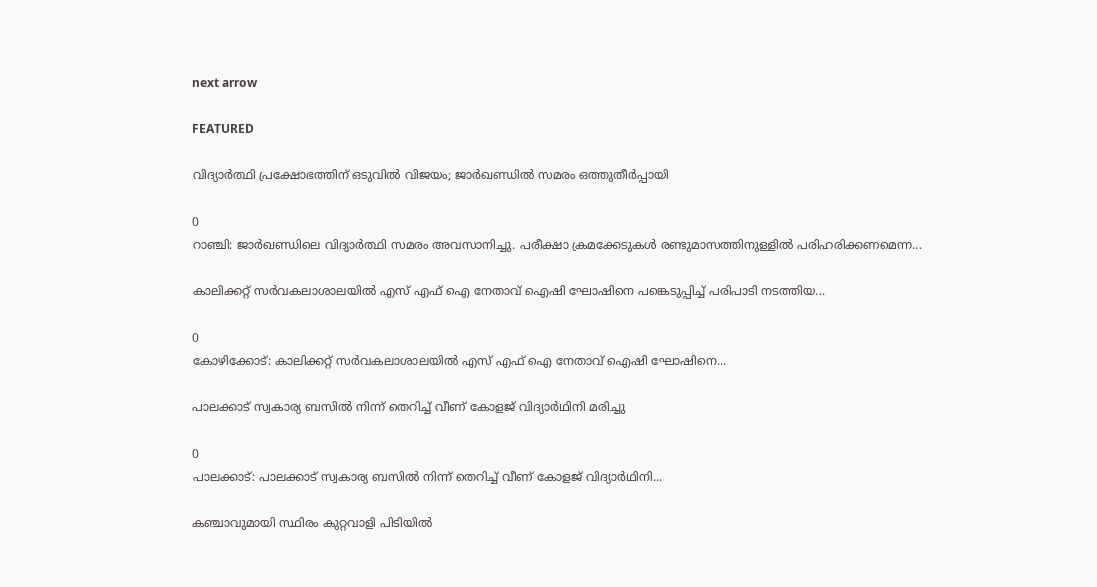next arrow

FEATURED

വിദ്യാർത്ഥി പ്രക്ഷോഭത്തിന് ഒടുവിൽ വിജയം; ജാര്‍ഖണ്ഡിൽ സമരം ഒത്തുതീർപ്പായി

0
റാഞ്ചി: ജാര്‍ഖണ്ഡിലെ വിദ്യാര്‍ത്ഥി സമരം അവസാനിച്ചു. പരീക്ഷാ ക്രമക്കേടുകള്‍ രണ്ടുമാസത്തിനുള്ളില്‍ പരിഹരിക്കണമെന്ന...

കാലിക്കറ്റ് സർവകലാശാലയിൽ എസ് എഫ് ഐ നേതാവ് ഐഷി ഘോഷിനെ പങ്കെടുപ്പിച്ച് പരിപാടി നടത്തിയ...

0
കോഴിക്കോട്: കാലിക്കറ്റ് സർവകലാശാലയിൽ എസ് എഫ് ഐ നേതാവ് ഐഷി ഘോഷിനെ...

പാലക്കാട് സ്വകാര്യ ബസിൽ നിന്ന് തെറിച്ച് വീണ് കോളജ് വിദ്യാർഥിനി മരിച്ചു

0
പാലക്കാട്: പാലക്കാട് സ്വകാര്യ ബസിൽ നിന്ന് തെറിച്ച് വീണ് കോളജ് വിദ്യാർഥിനി...

കഞ്ചാവുമായി സ്ഥിരം കുറ്റവാളി പിടിയിൽ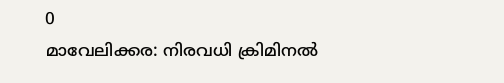0
മാവേലിക്കര: നിരവധി ക്രിമിനൽ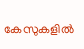കേസുകളിൽ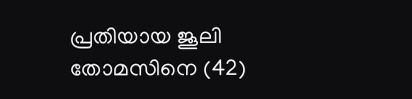പ്രതിയായ ജൂലി തോമസിനെ (42)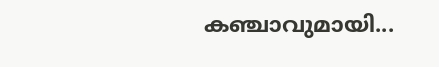കഞ്ചാവുമായി...